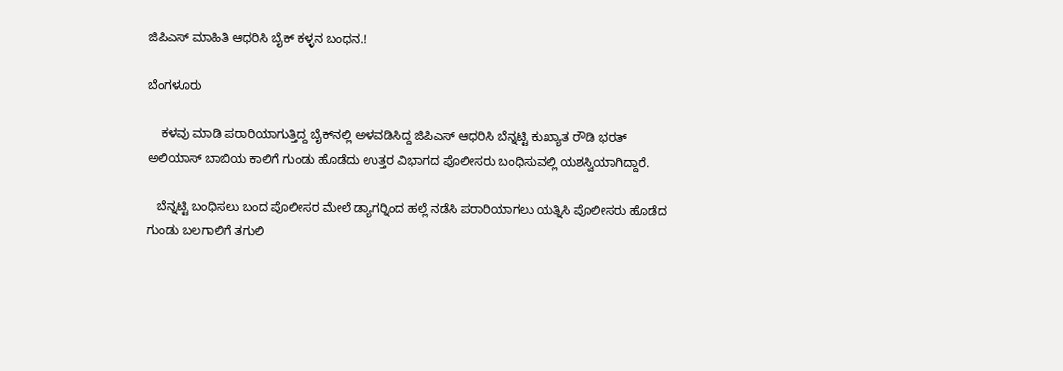ಜಿಪಿಎಸ್ ಮಾಹಿತಿ ಆಧರಿಸಿ ಬೈಕ್ ಕಳ್ಳನ ಬಂಧನ.!

ಬೆಂಗಳೂರು

    ಕಳವು ಮಾಡಿ ಪರಾರಿಯಾಗುತ್ತಿದ್ದ ಬೈಕ್‍ನಲ್ಲಿ ಅಳವಡಿಸಿದ್ದ ಜಿಪಿಎಸ್ ಆಧರಿಸಿ ಬೆನ್ನಟ್ಟಿ ಕುಖ್ಯಾತ ರೌಡಿ ಭರತ್ ಅಲಿಯಾಸ್ ಬಾಬಿಯ ಕಾಲಿಗೆ ಗುಂಡು ಹೊಡೆದು ಉತ್ತರ ವಿಭಾಗದ ಪೊಲೀಸರು ಬಂಧಿಸುವಲ್ಲಿ ಯಶಸ್ವಿಯಾಗಿದ್ದಾರೆ.

   ಬೆನ್ನಟ್ಟಿ ಬಂಧಿಸಲು ಬಂದ ಪೊಲೀಸರ ಮೇಲೆ ಡ್ಯಾಗರ್‍ನಿಂದ ಹಲ್ಲೆ ನಡೆಸಿ ಪರಾರಿಯಾಗಲು ಯತ್ನಿಸಿ ಪೊಲೀಸರು ಹೊಡೆದ ಗುಂಡು ಬಲಗಾಲಿಗೆ ತಗುಲಿ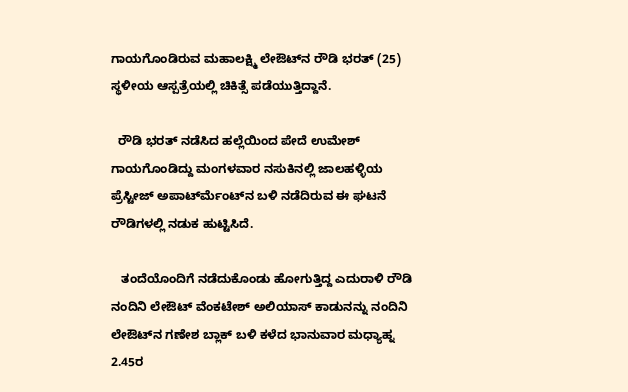ಗಾಯಗೊಂಡಿರುವ ಮಹಾಲಕ್ಷ್ಮಿ ಲೇಔಟ್‍ನ ರೌಡಿ ಭರತ್ (25) ಸ್ಥಳೀಯ ಆಸ್ಪತ್ರೆಯಲ್ಲಿ ಚಿಕಿತ್ಸೆ ಪಡೆಯುತ್ತಿದ್ದಾನೆ.

  ರೌಡಿ ಭರತ್ ನಡೆಸಿದ ಹಲ್ಲೆಯಿಂದ ಪೇದೆ ಉಮೇಶ್ ಗಾಯಗೊಂಡಿದ್ದು ಮಂಗಳವಾರ ನಸುಕಿನಲ್ಲಿ ಜಾಲಹಳ್ಳಿಯ ಪ್ರೆಸ್ಟೀಜ್ ಅಪಾರ್ಟ್‍ಮೆಂಟ್‍ನ ಬಳಿ ನಡೆದಿರುವ ಈ ಘಟನೆ ರೌಡಿಗಳಲ್ಲಿ ನಡುಕ ಹುಟ್ಟಿಸಿದೆ.

   ತಂದೆಯೊಂದಿಗೆ ನಡೆದುಕೊಂಡು ಹೋಗುತ್ತಿದ್ದ ಎದುರಾಳಿ ರೌಡಿ ನಂದಿನಿ ಲೇಔಟ್ ವೆಂಕಟೇಶ್ ಅಲಿಯಾಸ್ ಕಾಡುನನ್ನು ನಂದಿನಿ ಲೇಔಟ್‍ನ ಗಣೇಶ ಬ್ಲಾಕ್ ಬಳಿ ಕಳೆದ ಭಾನುವಾರ ಮಧ್ಯಾಹ್ನ 2.45ರ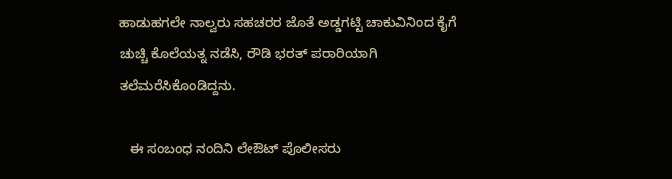ಹಾಡುಹಗಲೇ ನಾಲ್ವರು ಸಹಚರರ ಜೊತೆ ಅಡ್ಡಗಟ್ಟಿ ಚಾಕುವಿನಿಂದ ಕೈಗೆ ಚುಚ್ಚಿ ಕೊಲೆಯತ್ನ ನಡೆಸಿ, ರೌಡಿ ಭರತ್ ಪರಾರಿಯಾಗಿ ತಲೆಮರೆಸಿಕೊಂಡಿದ್ದನು.

   ಈ ಸಂಬಂಧ ನಂದಿನಿ ಲೇಔಟ್ ಪೊಲೀಸರು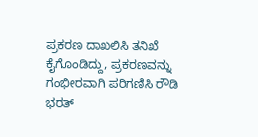ಪ್ರಕರಣ ದಾಖಲಿಸಿ ತನಿಖೆ ಕೈಗೊಂಡಿದ್ದು, ಪ್ರಕರಣವನ್ನು ಗಂಭೀರವಾಗಿ ಪರಿಗಣಿಸಿ ರೌಡಿ ಭರತ್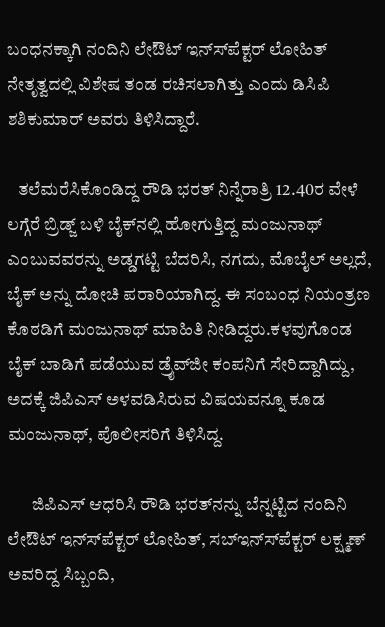ಬಂಧನಕ್ಕಾಗಿ ನಂದಿನಿ ಲೇಔಟ್ ಇನ್ಸ್‍ಪೆಕ್ಟರ್ ಲೋಹಿತ್ ನೇತೃತ್ವದಲ್ಲಿ ವಿಶೇಷ ತಂಡ ರಚಿಸಲಾಗಿತ್ತು ಎಂದು ಡಿಸಿಪಿ ಶಶಿಕುಮಾರ್ ಅವರು ತಿಳಿಸಿದ್ದಾರೆ.

   ತಲೆಮರೆಸಿಕೊಂಡಿದ್ದ ರೌಡಿ ಭರತ್ ನಿನ್ನೆರಾತ್ರಿ 12.40ರ ವೇಳೆ ಲಗ್ಗೆರೆ ಬ್ರಿಡ್ಜ್ ಬಳಿ ಬೈಕ್‍ನಲ್ಲಿ ಹೋಗುತ್ತಿದ್ದ ಮಂಜುನಾಥ್ ಎಂಬುವವರನ್ನು ಅಡ್ಡಗಟ್ಟಿ ಬೆದರಿಸಿ, ನಗದು, ಮೊಬೈಲ್ ಅಲ್ಲದೆ, ಬೈಕ್ ಅನ್ನು ದೋಚಿ ಪರಾರಿಯಾಗಿದ್ದ. ಈ ಸಂಬಂಧ ನಿಯಂತ್ರಣ ಕೊಠಡಿಗೆ ಮಂಜುನಾಥ್ ಮಾಹಿತಿ ನೀಡಿದ್ದರು.ಕಳವುಗೊಂಡ ಬೈಕ್ ಬಾಡಿಗೆ ಪಡೆಯುವ ಡ್ರೈವ್‍ಜೀ ಕಂಪನಿಗೆ ಸೇರಿದ್ದಾಗಿದ್ದು, ಅದಕ್ಕೆ ಜಿಪಿಎಸ್ ಅಳವಡಿಸಿರುವ ವಿಷಯವನ್ನೂ ಕೂಡ ಮಂಜುನಾಥ್, ಪೊಲೀಸರಿಗೆ ತಿಳಿಸಿದ್ದ.

       ಜಿಪಿಎಸ್ ಆಧರಿಸಿ ರೌಡಿ ಭರತ್‍ನನ್ನು ಬೆನ್ನಟ್ಟಿದ ನಂದಿನಿ ಲೇಔಟ್ ಇನ್ಸ್‍ಪೆಕ್ಟರ್ ಲೋಹಿತ್, ಸಬ್‍ಇನ್ಸ್‍ಪೆಕ್ಟರ್ ಲಕ್ಷ್ಮಣ್ ಅವರಿದ್ದ ಸಿಬ್ಬಂದಿ,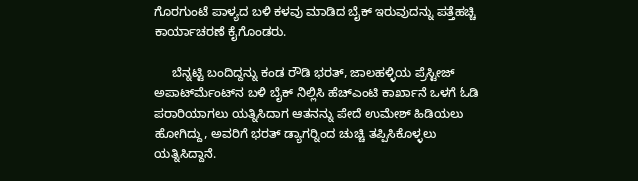ಗೊರಗುಂಟೆ ಪಾಳ್ಯದ ಬಳಿ ಕಳವು ಮಾಡಿದ ಬೈಕ್ ಇರುವುದನ್ನು ಪತ್ತೆಹಚ್ಚಿ ಕಾರ್ಯಾಚರಣೆ ಕೈಗೊಂಡರು.

     ಬೆನ್ನಟ್ಟಿ ಬಂದಿದ್ದನ್ನು ಕಂಡ ರೌಡಿ ಭರತ್, ಜಾಲಹಳ್ಳಿಯ ಪ್ರೆಸ್ಟೀಜ್ ಅಪಾರ್ಟ್‍ಮೆಂಟ್‍ನ ಬಳಿ ಬೈಕ್ ನಿಲ್ಲಿಸಿ ಹೆಚ್‍ಎಂಟಿ ಕಾರ್ಖಾನೆ ಒಳಗೆ ಓಡಿ ಪರಾರಿಯಾಗಲು ಯತ್ನಿಸಿದಾಗ ಆತನನ್ನು ಪೇದೆ ಉಮೇಶ್ ಹಿಡಿಯಲು ಹೋಗಿದ್ದು, ಅವರಿಗೆ ಭರತ್ ಡ್ಯಾಗರ್‍ನಿಂದ ಚುಚ್ಚಿ ತಪ್ಪಿಸಿಕೊಳ್ಳಲು ಯತ್ನಿಸಿದ್ದಾನೆ.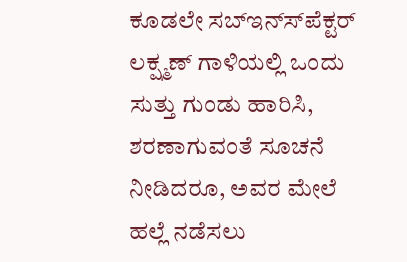ಕೂಡಲೇ ಸಬ್‍ಇನ್ಸ್‍ಪೆಕ್ಟರ್ ಲಕ್ಷ್ಮಣ್ ಗಾಳಿಯಲ್ಲಿ ಒಂದು ಸುತ್ತು ಗುಂಡು ಹಾರಿಸಿ, ಶರಣಾಗುವಂತೆ ಸೂಚನೆ ನೀಡಿದರೂ, ಅವರ ಮೇಲೆ ಹಲ್ಲೆ ನಡೆಸಲು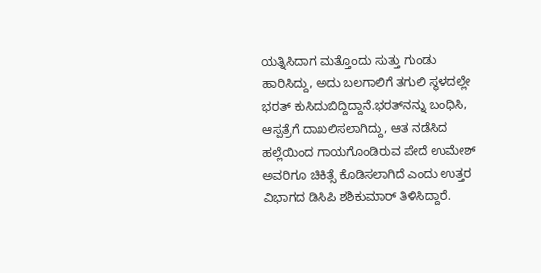ಯತ್ನಿಸಿದಾಗ ಮತ್ತೊಂದು ಸುತ್ತು ಗುಂಡು ಹಾರಿಸಿದ್ದು, ಅದು ಬಲಗಾಲಿಗೆ ತಗುಲಿ ಸ್ಥಳದಲ್ಲೇ ಭರತ್ ಕುಸಿದುಬಿದ್ದಿದ್ದಾನೆ.ಭರತ್‍ನನ್ನು ಬಂಧಿಸಿ, ಆಸ್ಪತ್ರೆಗೆ ದಾಖಲಿಸಲಾಗಿದ್ದು, ಆತ ನಡೆಸಿದ ಹಲ್ಲೆಯಿಂದ ಗಾಯಗೊಂಡಿರುವ ಪೇದೆ ಉಮೇಶ್ ಅವರಿಗೂ ಚಿಕಿತ್ಸೆ ಕೊಡಿಸಲಾಗಿದೆ ಎಂದು ಉತ್ತರ ವಿಭಾಗದ ಡಿಸಿಪಿ ಶಶಿಕುಮಾರ್ ತಿಳಿಸಿದ್ದಾರೆ.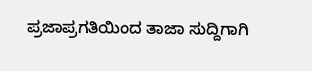ಪ್ರಜಾಪ್ರಗತಿಯಿಂದ ತಾಜಾ ಸುದ್ದಿಗಾಗಿ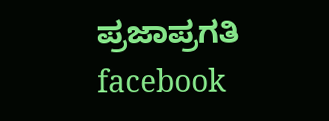ಪ್ರಜಾಪ್ರಗತಿ facebook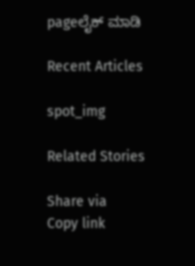pageಲೈಕ್ ಮಾಡಿ

Recent Articles

spot_img

Related Stories

Share via
Copy link